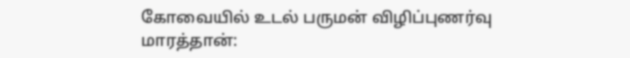கோவையில் உடல் பருமன் விழிப்புணர்வு மாரத்தான்: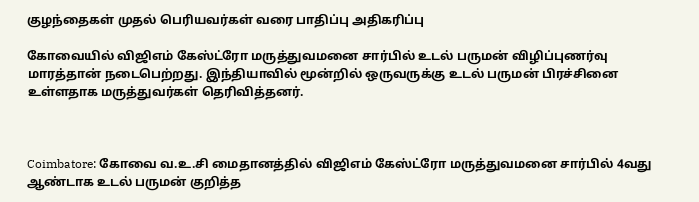குழந்தைகள் முதல் பெரியவர்கள் வரை பாதிப்பு அதிகரிப்பு

கோவையில் விஜிஎம் கேஸ்ட்ரோ மருத்துவமனை சார்பில் உடல் பருமன் விழிப்புணர்வு மாரத்தான் நடைபெற்றது. இந்தியாவில் மூன்றில் ஒருவருக்கு உடல் பருமன் பிரச்சினை உள்ளதாக மருத்துவர்கள் தெரிவித்தனர்.



Coimbatore: கோவை வ.உ.சி மைதானத்தில் விஜிஎம் கேஸ்ட்ரோ மருத்துவமனை சார்பில் 4வது ஆண்டாக உடல் பருமன் குறித்த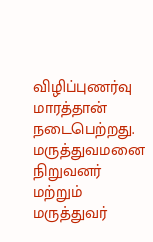விழிப்புணர்வு மாரத்தான் நடைபெற்றது. மருத்துவமனை நிறுவனர் மற்றும் மருத்துவர்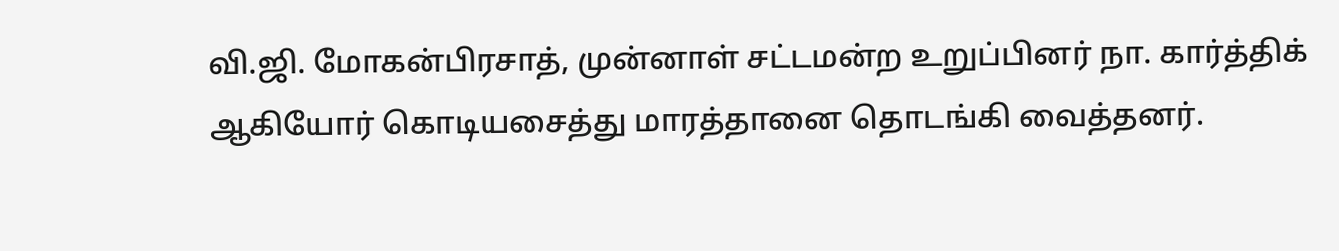வி.ஜி. மோகன்பிரசாத், முன்னாள் சட்டமன்ற உறுப்பினர் நா. கார்த்திக் ஆகியோர் கொடியசைத்து மாரத்தானை தொடங்கி வைத்தனர்.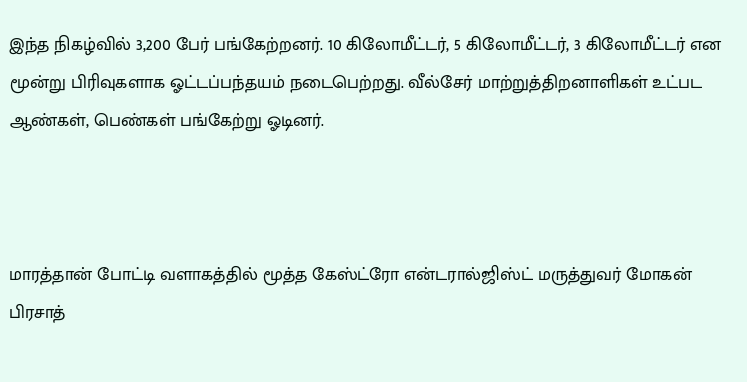இந்த நிகழ்வில் 3,200 பேர் பங்கேற்றனர். 10 கிலோமீட்டர், 5 கிலோமீட்டர், 3 கிலோமீட்டர் என மூன்று பிரிவுகளாக ஓட்டப்பந்தயம் நடைபெற்றது. வீல்சேர் மாற்றுத்திறனாளிகள் உட்பட ஆண்கள், பெண்கள் பங்கேற்று ஓடினர்.



மாரத்தான் போட்டி வளாகத்தில் மூத்த கேஸ்ட்ரோ என்டரால்ஜிஸ்ட் மருத்துவர் மோகன் பிரசாத்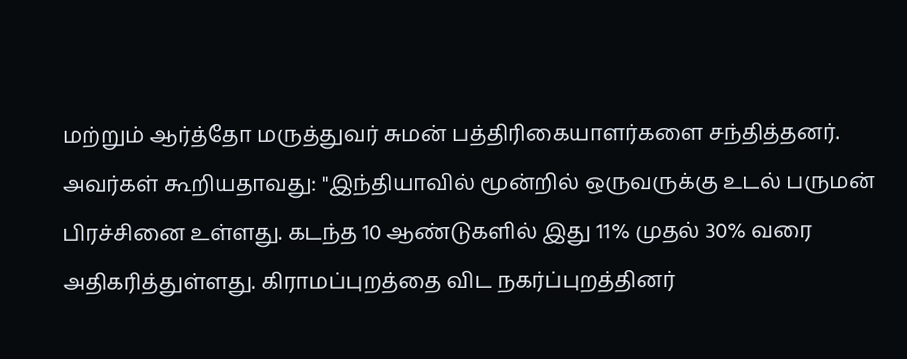மற்றும் ஆர்த்தோ மருத்துவர் சுமன் பத்திரிகையாளர்களை சந்தித்தனர். அவர்கள் கூறியதாவது: "இந்தியாவில் மூன்றில் ஒருவருக்கு உடல் பருமன் பிரச்சினை உள்ளது. கடந்த 10 ஆண்டுகளில் இது 11% முதல் 30% வரை அதிகரித்துள்ளது. கிராமப்புறத்தை விட நகர்ப்புறத்தினர்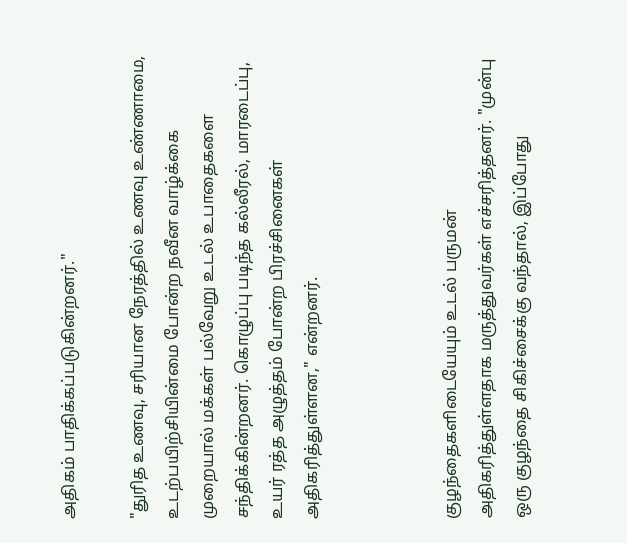அதிகம் பாதிக்கப்படுகின்றனர்."

"துரித உணவு, சரியான நேரத்தில் உணவு உண்ணாமை, உடற்பயிற்சியின்மை போன்ற நவீன வாழ்க்கை முறையால் மக்கள் பல்வேறு உடல் உபாதைகளை சந்திக்கின்றனர். கொழுப்பு படிந்த கல்லீரல், மாரடைப்பு, உயர் ரத்த அழுத்தம் போன்ற பிரச்சினைகள் அதிகரித்துள்ளன," என்றனர்.



குழந்தைகளிடையேயும் உடல் பருமன் அதிகரித்துள்ளதாக மருத்துவர்கள் எச்சரித்தனர். "முன்பு ஒரு குழந்தை சிகிச்சைக்கு வந்தால், இப்போது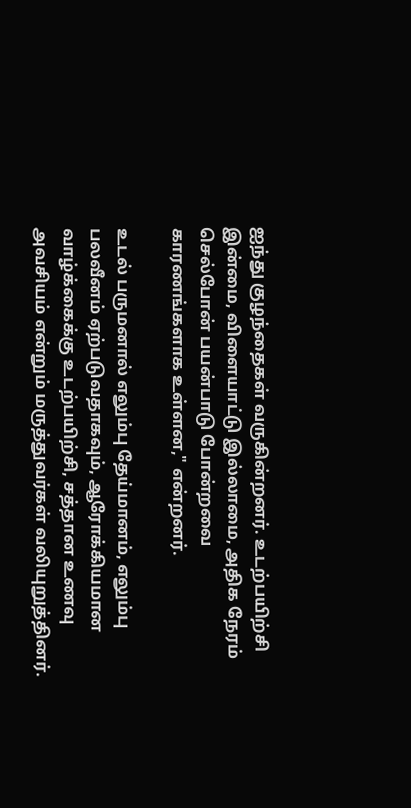ஐந்து குழந்தைகள் வருகின்றனர். உடற்பயிற்சி இன்மை, விளையாட்டு இல்லாமை, அதிக நேரம் செல்போன் பயன்பாடு போன்றவை காரணங்களாக உள்ளன," என்றனர்.

உடல் பருமனால் எலும்பு தேய்மானம், எலும்பு பலவீனம் ஏற்படுவதாகவும், ஆரோக்கியமான வாழ்க்கைக்கு உடற்பயிற்சி, சத்தான உணவு அவசியம் என்றும் மருத்துவர்கள் வலியுறுத்தினர்.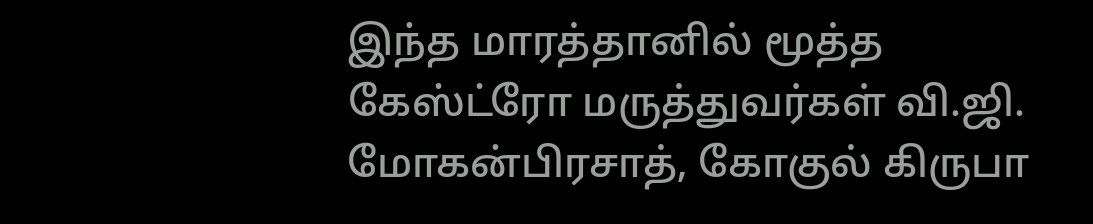இந்த மாரத்தானில் மூத்த கேஸ்ட்ரோ மருத்துவர்கள் வி.ஜி. மோகன்பிரசாத், கோகுல் கிருபா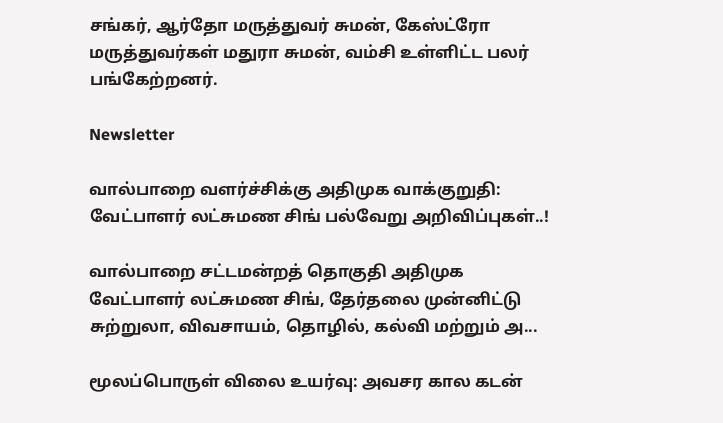சங்கர், ஆர்தோ மருத்துவர் சுமன், கேஸ்ட்ரோ மருத்துவர்கள் மதுரா சுமன், வம்சி உள்ளிட்ட பலர் பங்கேற்றனர்.

Newsletter

வால்பாறை வளர்ச்சிக்கு அதிமுக வாக்குறுதி: வேட்பாளர் லட்சுமண சிங் பல்வேறு அறிவிப்புகள்..!

வால்பாறை சட்டமன்றத் தொகுதி அதிமுக வேட்பாளர் லட்சுமண சிங், தேர்தலை முன்னிட்டு சுற்றுலா, விவசாயம், தொழில், கல்வி மற்றும் அ...

மூலப்பொருள் விலை உயர்வு: அவசர கால கடன்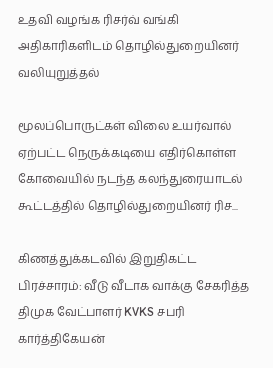உதவி வழங்க ரிசர்வ் வங்கி அதிகாரிகளிடம் தொழில்துறையினர் வலியுறுத்தல்

மூலப்பொருட்கள் விலை உயர்வால் ஏற்பட்ட நெருக்கடியை எதிர்கொள்ள கோவையில் நடந்த கலந்துரையாடல் கூட்டத்தில் தொழில்துறையினர் ரிச...

கிணத்துக்கடவில் இறுதிகட்ட பிரச்சாரம்: வீடு வீடாக வாக்கு சேகரித்த திமுக வேட்பாளர் KVKS சபரி கார்த்திகேயன்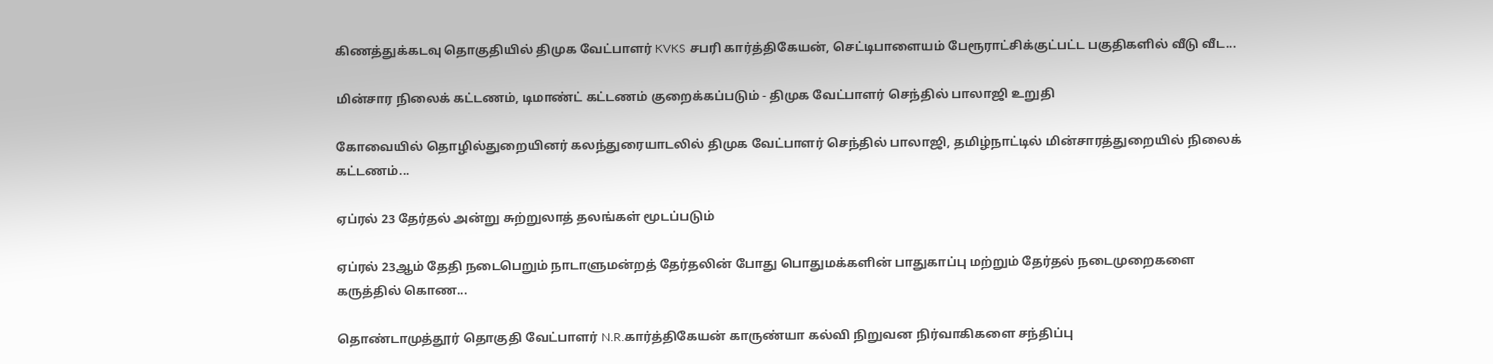கிணத்துக்கடவு தொகுதியில் திமுக வேட்பாளர் KVKS சபரி கார்த்திகேயன், செட்டிபாளையம் பேரூராட்சிக்குட்பட்ட பகுதிகளில் வீடு வீட...

மின்சார நிலைக் கட்டணம், டிமாண்ட் கட்டணம் குறைக்கப்படும் - திமுக வேட்பாளர் செந்தில் பாலாஜி உறுதி

கோவையில் தொழில்துறையினர் கலந்துரையாடலில் திமுக வேட்பாளர் செந்தில் பாலாஜி, தமிழ்நாட்டில் மின்சாரத்துறையில் நிலைக் கட்டணம்...

ஏப்ரல் 23 தேர்தல் அன்று சுற்றுலாத் தலங்கள் மூடப்படும்

ஏப்ரல் 23ஆம் தேதி நடைபெறும் நாடாளுமன்றத் தேர்தலின் போது பொதுமக்களின் பாதுகாப்பு மற்றும் தேர்தல் நடைமுறைகளை கருத்தில் கொண...

தொண்டாமுத்தூர் தொகுதி வேட்பாளர் N.R.கார்த்திகேயன் காருண்யா கல்வி நிறுவன நிர்வாகிகளை சந்திப்பு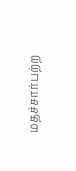மதச்சார்பற்ற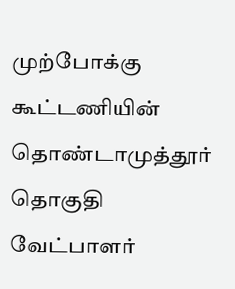முற்போக்கு கூட்டணியின் தொண்டாமுத்தூர் தொகுதி வேட்பாளர்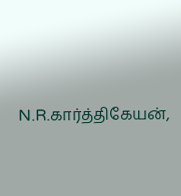N.R.கார்த்திகேயன்,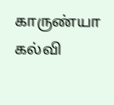காருண்யா கல்வி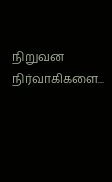நிறுவன நிர்வாகிகளை...